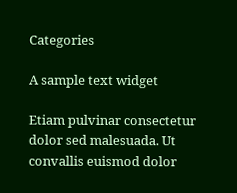Categories

A sample text widget

Etiam pulvinar consectetur dolor sed malesuada. Ut convallis euismod dolor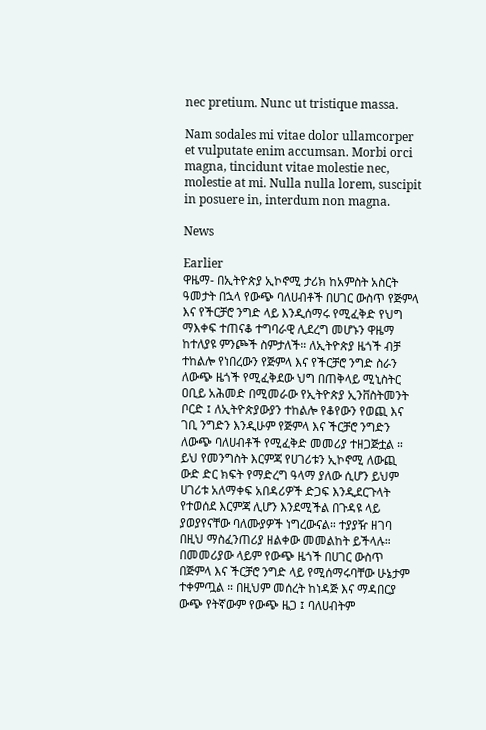nec pretium. Nunc ut tristique massa.

Nam sodales mi vitae dolor ullamcorper et vulputate enim accumsan. Morbi orci magna, tincidunt vitae molestie nec, molestie at mi. Nulla nulla lorem, suscipit in posuere in, interdum non magna.

News

Earlier
ዋዜማ- በኢትዮጵያ ኢኮኖሚ ታሪክ ከአምስት አስርት ዓመታት በኋላ የውጭ ባለሀብቶች በሀገር ውስጥ የጅምላ እና የችርቻሮ ንግድ ላይ እንዲሰማሩ የሚፈቅድ የህግ ማእቀፍ ተጠናቆ ተግባራዊ ሊደረግ መሆኑን ዋዜማ ከተለያዩ ምንጮች ስምታለች። ለኢትዮጵያ ዜጎች ብቻ ተከልሎ የነበረውን የጅምላ እና የችርቻሮ ንግድ ስራን ለውጭ ዜጎች የሚፈቅደው ህግ በጠቅላይ ሚኒስትር ዐቢይ አሕመድ በሚመራው የኢትዮጵያ ኢንቨስትመንት ቦርድ ፤ ለኢትዮጵያውያን ተከልሎ የቆየውን የወጪ እና ገቢ ንግድን እንዲሁም የጅምላ እና ችርቻሮ ንግድን ለውጭ ባለሀብቶች የሚፈቅድ መመሪያ ተዘጋጅቷል ። ይህ የመንግስት እርምጃ የሀገሪቱን ኢኮኖሚ ለውጪ ውድ ድር ክፍት የማድረግ ዓላማ ያለው ሲሆን ይህም ሀገሪቱ አለማቀፍ አበዳሪዎች ድጋፍ እንዲደርጉላት የተወሰደ እርምጃ ሊሆን እንደሚችል በጉዳዩ ላይ ያወያየናቸው ባለሙያዎች ነግረውናል። ተያያዥ ዘገባ በዚህ ማስፈንጠሪያ ዘልቀው መመልከት ይችላሉ። በመመሪያው ላይም የውጭ ዜጎች በሀገር ውስጥ በጅምላ እና ችርቻሮ ንግድ ላይ የሚሰማሩባቸው ሁኔታም ተቀምጧል ። በዚህም መሰረት ከነዳጅ እና ማዳበርያ ውጭ የትኛውም የውጭ ዜጋ ፤ ባለሀብትም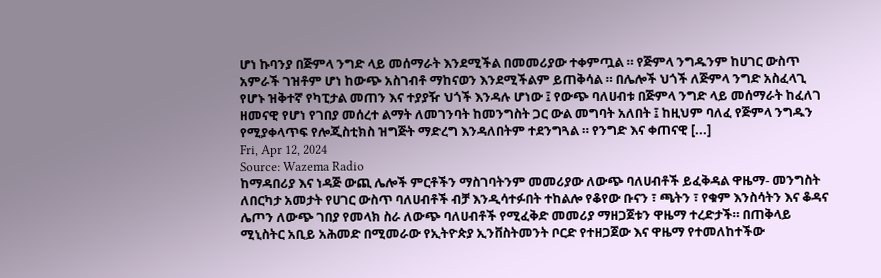ሆነ ኩባንያ በጅምላ ንግድ ላይ መሰማራት እንደሚችል በመመሪያው ተቀምጧል ። የጅምላ ንግዱንም ከሀገር ውስጥ አምራች ገዝቶም ሆነ ከውጭ አስገብቶ ማከናወን እንደሚችልም ይጠቅሳል ። በሌሎች ህጎች ለጅምላ ንግድ አስፈላጊ የሆኑ ዝቅተኛ የካፒታል መጠን እና ተያያዥ ህጎች እንዳሉ ሆነው ፤ የውጭ ባለሀብቱ በጅምላ ንግድ ላይ መሰማራት ከፈለገ ዘመናዊ የሆነ የገበያ መሰረተ ልማት ለመገንባት ከመንግስት ጋር ውል መግባት አለበት ፤ ከዚህም ባለፈ የጅምላ ንግዱን የሚያቀላጥፍ የሎጂስቲክስ ዝግጅት ማድረግ እንዳለበትም ተደንግጓል ። የንግድ እና ቀጠናዊ [...]
Fri, Apr 12, 2024
Source: Wazema Radio
ከማዳበሪያ እና ነዳጅ ውጪ ሌሎች ምርቶችን ማስገባትንም መመሪያው ለውጭ ባለሀብቶች ይፈቅዳል ዋዜማ- መንግስት ለበርካታ አመታት የሀገር ውስጥ ባለሀብቶች ብቻ እንዲሳተፉበት ተከልሎ የቆየው ቡናን ፣ ጫትን ፣ የቁም እንስሳትን እና ቆዳና ሌጦን ለውጭ ገበያ የመላክ ስራ ለውጭ ባለሀብቶች የሚፈቅድ መመሪያ ማዘጋጀቱን ዋዜማ ተረድታች። በጠቅላይ ሚኒስትር አቢይ አሕመድ በሚመራው የኢትዮጵያ ኢንቨስትመንት ቦርድ የተዘጋጀው እና ዋዜማ የተመለከተችው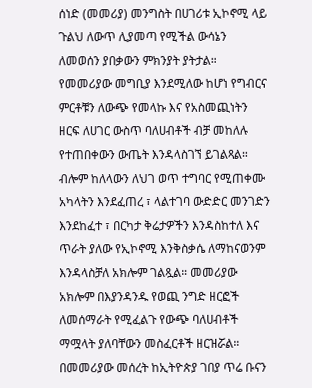ሰነድ (መመሪያ) መንግስት በሀገሪቱ ኢኮኖሚ ላይ ጉልህ ለውጥ ሊያመጣ የሚችል ውሳኔን ለመወሰን ያበቃውን ምክንያት ያትታል። የመመሪያው መግቢያ እንደሚለው ከሆነ የግብርና ምርቶቹን ለውጭ የመላኩ እና የአስመጪነትን ዘርፍ ለሀገር ውስጥ ባለሀብቶች ብቻ መከለሉ የተጠበቀውን ውጤት እንዳላስገኘ ይገልጻል። ብሎም ከለላውን ለህገ ወጥ ተግባር የሚጠቀሙ አካላትን እንደፈጠረ ፣ ላልተገባ ውድድር መንገድን እንደከፈተ ፣ በርካታ ቅሬታዎችን እንዳስከተለ እና ጥራት ያለው የኢኮኖሚ እንቅስቃሴ ለማከናወንም እንዳላስቻለ አክሎም ገልጿል። መመሪያው አክሎም በእያንዳንዱ የወጪ ንግድ ዘርፎች ለመሰማራት የሚፈልጉ የውጭ ባለሀብቶች ማሟላት ያለባቸውን መስፈርቶች ዘርዝሯል። በመመሪያው መሰረት ከኢትዮጵያ ገበያ ጥሬ ቡናን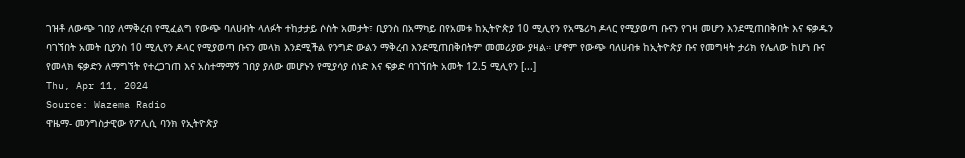ገዝቶ ለውጭ ገበያ ለማቅረብ የሚፈልግ የውጭ ባለሀብት ላለፉት ተከታታይ ሶስት አመታት፣ ቢያንስ በአማካይ በየአመቱ ከኢትዮጵያ 10 ሚሊየን የአሜሪካ ዶላር የሚያወጣ ቡናን የገዛ መሆን እንደሚጠበቅበት እና ፍቃዱን ባገኘበት አመት ቢያንስ 10 ሚሊየን ዶላር የሚያወጣ ቡናን መላክ እንደሚችል የንግድ ውልን ማቅረብ እንደሚጠበቅበትም መመሪያው ያዛል። ሆኖም የውጭ ባለሀብቱ ከኢትዮጵያ ቡና የመግዛት ታሪክ የሌለው ከሆነ ቡና የመላክ ፍቃድን ለማግኘት የተረጋገጠ እና አስተማማኝ ገበያ ያለው መሆኑን የሚያሳያ ሰነድ እና ፍቃድ ባገኘበት አመት 12.5 ሚሊየን [...]
Thu, Apr 11, 2024
Source: Wazema Radio
ዋዜማ- መንግስታዊው የፖሊሲ ባንክ የኢትዮጵያ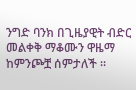ንግድ ባንክ በጊዜያዊት ብድር መልቀቅ ማቆሙን ዋዜማ ከምንጮቿ ሰምታለች ።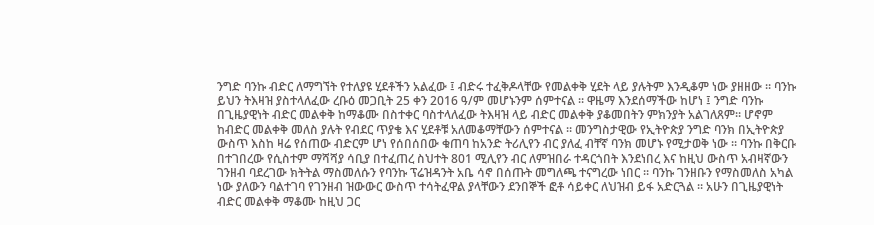ንግድ ባንኩ ብድር ለማግኘት የተለያዩ ሂደቶችን አልፈው ፤ ብድሩ ተፈቅዶላቸው የመልቀቅ ሂደት ላይ ያሉትም እንዲቆም ነው ያዘዘው ። ባንኩ ይህን ትእዛዝ ያስተላለፈው ረቡዕ መጋቢት 25 ቀን 2016 ዓ/ም መሆኑንም ሰምተናል ። ዋዜማ እንደሰማችው ከሆነ ፤ ንግድ ባንኩ በጊዜያዊነት ብድር መልቀቅ ከማቆሙ በስተቀር ባስተላለፈው ትእዛዝ ላይ ብድር መልቀቅ ያቆመበትን ምክንያት አልገለጸም። ሆኖም ከብድር መልቀቅ መለስ ያሉት የብደር ጥያቄ እና ሂደቶቹ አለመቆማቸውን ሰምተናል ። መንግስታዊው የኢትዮጵያ ንግድ ባንክ በኢትዮጵያ ውስጥ እስከ ዛሬ የሰጠው ብድርም ሆነ የሰበሰበው ቁጠባ ከአንድ ትሪሊየን ብር ያለፈ ብቸኛ ባንክ መሆኑ የሚታወቅ ነው ። ባንኩ በቅርቡ በተገበረው የሲስተም ማሻሻያ ሳቢያ በተፈጠረ ስህተት 801 ሚሊየን ብር ለምዝበራ ተዳርጎበት እንደነበረ እና ከዚህ ውስጥ አብዛኛውን ገንዘብ ባደረገው ክትትል ማስመለሱን የባንኩ ፕሬዝዳንት አቤ ሳኖ በሰጡት መግለጫ ተናግረው ነበር ። ባንኩ ገንዘቡን የማስመለስ አካል ነው ያለውን ባልተገባ የገንዘብ ዝውውር ውስጥ ተሳትፈዋል ያላቸውን ደንበኞች ፎቶ ሳይቀር ለህዝብ ይፋ አድርጓል ። አሁን በጊዜያዊነት ብድር መልቀቅ ማቆሙ ከዚህ ጋር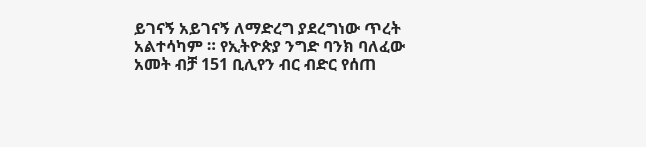ይገናኝ አይገናኝ ለማድረግ ያደረግነው ጥረት አልተሳካም ። የኢትዮጵያ ንግድ ባንክ ባለፈው አመት ብቻ 151 ቢሊየን ብር ብድር የሰጠ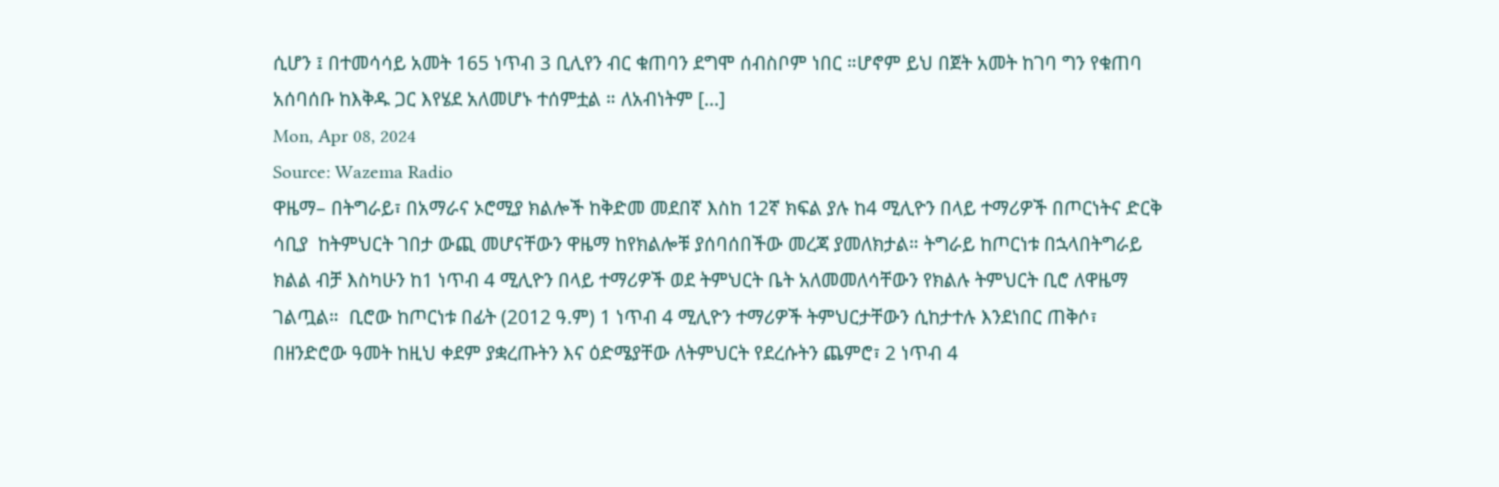ሲሆን ፤ በተመሳሳይ አመት 165 ነጥብ 3 ቢሊየን ብር ቁጠባን ደግሞ ሰብስቦም ነበር ።ሆኖም ይህ በጀት አመት ከገባ ግን የቁጠባ አሰባሰቡ ከእቅዱ ጋር እየሄደ አለመሆኑ ተሰምቷል ። ለአብነትም [...]
Mon, Apr 08, 2024
Source: Wazema Radio
ዋዜማ– በትግራይ፣ በአማራና ኦሮሚያ ክልሎች ከቅድመ መደበኛ እስከ 12ኛ ክፍል ያሉ ከ4 ሚሊዮን በላይ ተማሪዎች በጦርነትና ድርቅ ሳቢያ  ከትምህርት ገበታ ውጪ መሆናቸውን ዋዜማ ከየክልሎቹ ያሰባሰበችው መረጃ ያመለክታል። ትግራይ ከጦርነቱ በኋላበትግራይ ክልል ብቻ እስካሁን ከ1 ነጥብ 4 ሚሊዮን በላይ ተማሪዎች ወደ ትምህርት ቤት አለመመለሳቸውን የክልሉ ትምህርት ቢሮ ለዋዜማ ገልጧል።  ቢሮው ከጦርነቱ በፊት (2012 ዓ.ም) 1 ነጥብ 4 ሚሊዮን ተማሪዎች ትምህርታቸውን ሲከታተሉ እንደነበር ጠቅሶ፣ በዘንድሮው ዓመት ከዚህ ቀደም ያቋረጡትን እና ዕድሜያቸው ለትምህርት የደረሱትን ጨምሮ፣ 2 ነጥብ 4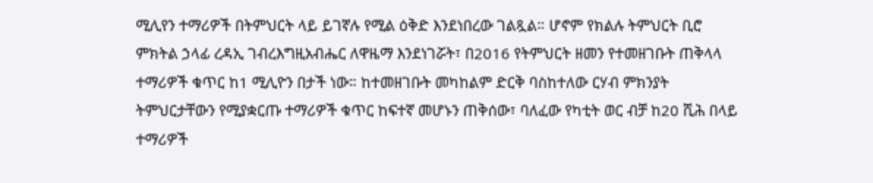ሚሊየን ተማሪዎች በትምህርት ላይ ይገኛሉ የሚል ዕቅድ እንደነበረው ገልጿል። ሆኖም የክልሉ ትምህርት ቢሮ ምክትል ኃላፊ ረዳኢ ገብረእግዚአብሔር ለዋዜማ እንደነገሯት፣ በ2016 የትምህርት ዘመን የተመዘገቡት ጠቅላላ ተማሪዎች ቁጥር ከ1 ሚሊዮን በታች ነው። ከተመዘገቡት መካከልም ድርቅ ባስከተለው ርሃብ ምክንያት ትምህርታቸውን የሚያቋርጡ ተማሪዎች ቁጥር ከፍተኛ መሆኑን ጠቅሰው፣ ባለፈው የካቲት ወር ብቻ ከ20 ሺሕ በላይ ተማሪዎች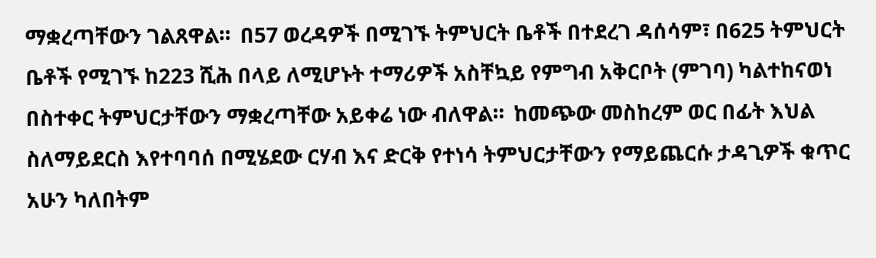ማቋረጣቸውን ገልጸዋል።  በ57 ወረዳዎች በሚገኙ ትምህርት ቤቶች በተደረገ ዳሰሳም፣ በ625 ትምህርት ቤቶች የሚገኙ ከ223 ሺሕ በላይ ለሚሆኑት ተማሪዎች አስቸኳይ የምግብ አቅርቦት (ምገባ) ካልተከናወነ በስተቀር ትምህርታቸውን ማቋረጣቸው አይቀሬ ነው ብለዋል።  ከመጭው መስከረም ወር በፊት እህል ስለማይደርስ እየተባባሰ በሚሄደው ርሃብ እና ድርቅ የተነሳ ትምህርታቸውን የማይጨርሱ ታዳጊዎች ቁጥር አሁን ካለበትም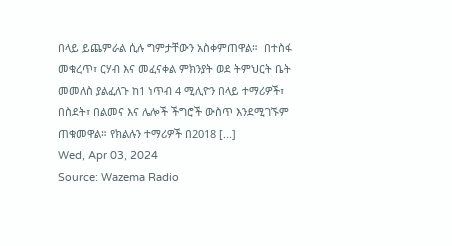በላይ ይጨምራል ሲሉ ግምታቸውን አስቀምጠዋል።  በተስፋ መቁረጥ፣ ርሃብ እና መፈናቀል ምክንያት ወደ ትምህርት ቤት መመለስ ያልፈለጉ ከ1 ነጥብ 4 ሚሊዮን በላይ ተማሪዎች፣ በስደት፣ በልመና እና ሌሎች ችግሮች ውስጥ እንደሚገኙም ጠቁመዋል። የክልሉን ተማሪዎች በ2018 [...]
Wed, Apr 03, 2024
Source: Wazema Radio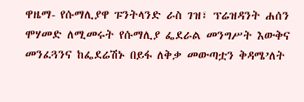ዋዜማ- የሱማሊያዋ ፑንትላንድ ራስ ገዝ፣ ፕሬዝዳንት ሐሰን ሞሃመድ ለሚመሩት የሱማሊያ ፌደራል መንግሥት እውቅና መንፈጓንና ከፌደሬሽኑ በይፋ ለቅቃ መውጣቷን ቅዳሜ’ለት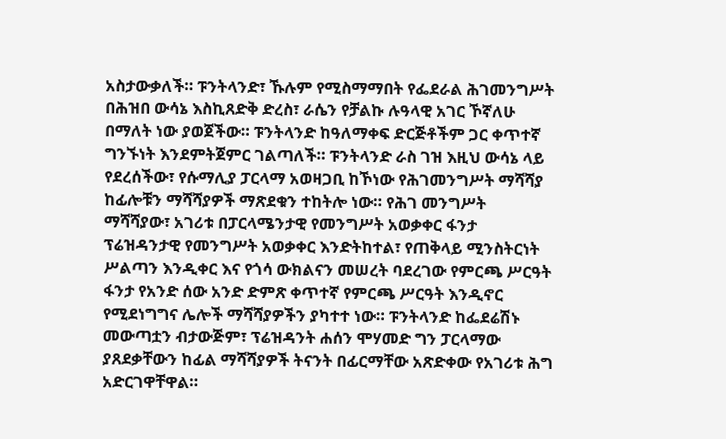አስታውቃለች። ፑንትላንድ፣ ኹሉም የሚስማማበት የፌደራል ሕገመንግሥት በሕዝበ ውሳኔ እስኪጸድቅ ድረስ፣ ራሴን የቻልኩ ሉዓላዊ አገር ኾኛለሁ በማለት ነው ያወጀችው። ፑንትላንድ ከዓለማቀፍ ድርጅቶችም ጋር ቀጥተኛ ግንኙነት እንደምትጀምር ገልጣለች። ፑንትላንድ ራስ ገዝ እዚህ ውሳኔ ላይ የደረሰችው፣ የሱማሊያ ፓርላማ አወዛጋቢ ከኾነው የሕገመንግሥት ማሻሻያ ከፊሎቹን ማሻሻያዎች ማጽደቁን ተከትሎ ነው። የሕገ መንግሥት ማሻሻያው፣ አገሪቱ በፓርላሜንታዊ የመንግሥት አወቃቀር ፋንታ ፕሬዝዳንታዊ የመንግሥት አወቃቀር እንድትከተል፣ የጠቅላይ ሚንስትርነት ሥልጣን እንዲቀር እና የጎሳ ውክልናን መሠረት ባደረገው የምርጫ ሥርዓት ፋንታ የአንድ ሰው አንድ ድምጽ ቀጥተኛ የምርጫ ሥርዓት እንዲኖር የሚደነግግና ሌሎች ማሻሻያዎችን ያካተተ ነው። ፑንትላንድ ከፌደሬሽኑ መውጣቷን ብታውጅም፣ ፕሬዝዳንት ሐሰን ሞሃመድ ግን ፓርላማው ያጸደቃቸውን ከፊል ማሻሻያዎች ትናንት በፊርማቸው አጽድቀው የአገሪቱ ሕግ አድርገዋቸዋል።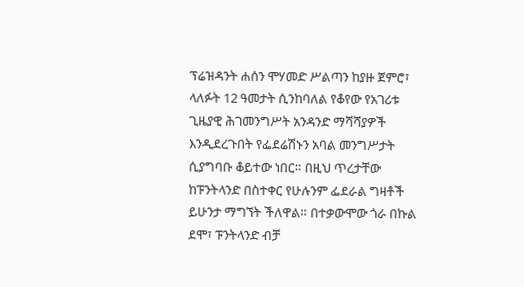ፕሬዝዳንት ሐሰን ሞሃመድ ሥልጣን ከያዙ ጀምሮ፣ ላለፉት 12 ዓመታት ሲንከባለል የቆየው የአገሪቱ ጊዜያዊ ሕገመንግሥት አንዳንድ ማሻሻያዎች እንዲደረጉበት የፌደሬሽኑን አባል መንግሥታት ሲያግባቡ ቆይተው ነበር። በዚህ ጥረታቸው ከፑንትላንድ በስተቀር የሁሉንም ፌደራል ግዛቶች ይሁንታ ማግኘት ችለዋል። በተቃውሞው ጎራ በኩል ደሞ፣ ፑንትላንድ ብቻ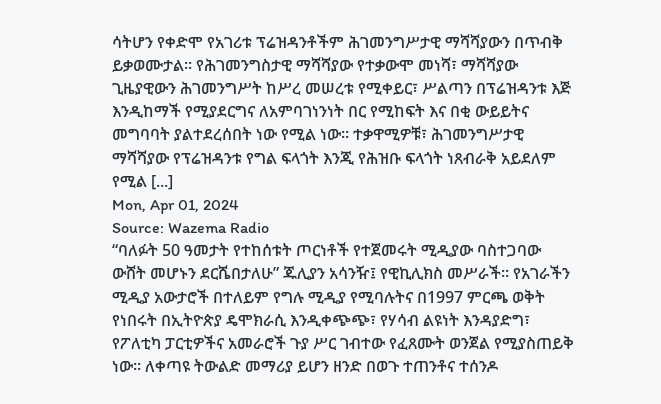ሳትሆን የቀድሞ የአገሪቱ ፕሬዝዳንቶችም ሕገመንግሥታዊ ማሻሻያውን በጥብቅ ይቃወሙታል። የሕገመንግስታዊ ማሻሻያው የተቃውሞ መነሻ፣ ማሻሻያው ጊዜያዊውን ሕገመንግሥት ከሥረ መሠረቱ የሚቀይር፣ ሥልጣን በፕሬዝዳንቱ እጅ እንዲከማች የሚያደርግና ለአምባገነንነት በር የሚከፍት እና በቂ ውይይትና መግባባት ያልተደረሰበት ነው የሚል ነው። ተቃዋሚዎቹ፣ ሕገመንግሥታዊ ማሻሻያው የፕሬዝዳንቱ የግል ፍላጎት እንጂ የሕዝቡ ፍላጎት ነጸብራቅ አይደለም የሚል [...]
Mon, Apr 01, 2024
Source: Wazema Radio
“ባለፉት 50 ዓመታት የተከሰቱት ጦርነቶች የተጀመሩት ሚዲያው ባስተጋባው ውሸት መሆኑን ደርሼበታለሁ” ጁሊያን አሳንዥ፤ የዊኪሊክስ መሥራች። የአገራችን ሚዲያ አውታሮች በተለይም የግሉ ሚዲያ የሚባሉትና በ1997 ምርጫ ወቅት የነበሩት በኢትዮጵያ ዴሞክራሲ እንዲቀጭጭ፣ የሃሳብ ልዩነት እንዳያድግ፣ የፖለቲካ ፓርቲዎችና አመራሮች ጉያ ሥር ገብተው የፈጸሙት ወንጀል የሚያስጠይቅ ነው። ለቀጣዩ ትውልድ መማሪያ ይሆን ዘንድ በወጉ ተጠንቶና ተሰንዶ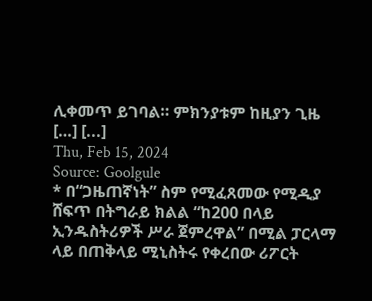ሊቀመጥ ይገባል። ምክንያቱም ከዚያን ጊዜ […] [...]
Thu, Feb 15, 2024
Source: Goolgule
* በ“ጋዜጠኛነት” ስም የሚፈጸመው የሚዲያ ሸፍጥ በትግራይ ክልል “ከ200 በላይ ኢንዱስትሪዎች ሥራ ጀምረዋል” በሚል ፓርላማ ላይ በጠቅላይ ሚኒስትሩ የቀረበው ሪፖርት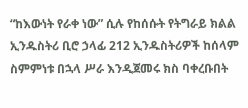“ከእውነት የራቀ ነው” ሲሉ የከሰሱት የትግራይ ክልል ኢንዱስትሪ ቢሮ ኃላፊ 212 ኢንዱስትሪዎች ከሰላም ስምምነቱ በኋላ ሥራ እንዲጀመሩ ክስ ባቀረቡበት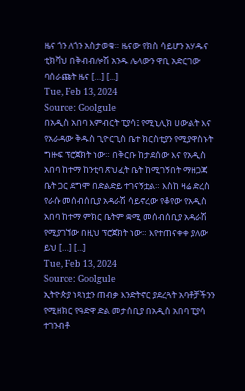ዜና ጎን ለጎን አስታወቁ። ዜናው የክስ ሳይሆን አሃዱና ቲክቫህ በቅብብሎሽ አንዱ ሌላውን ዋቢ አድርገው ባሰራጩት ዜና […] [...]
Tue, Feb 13, 2024
Source: Goolgule
በአዲስ አበባ እምብርት ፒያሳ፤ የሚኒሊክ ሀውልት እና የአራዳው ቅዱስ ጊዮርጊስ ቤተ ክርስቲያን የሚያዋስኑት ግዙፍ ፕሮጀክት ነው። በቅርቡ ከታደሰው እና የአዲስ አበባ ከተማ ከንቲባ ጽህፈት ቤት ከሚገኝበት ማዘጋጃ ቤት ጋር ደግሞ በድልድይ ተገናኝቷል። እስከ ዛሬ ድረስ የራሱ መሰብሰቢያ አዳራሽ ሳይኖረው የቆየው የአዲስ አበባ ከተማ ምክር ቤትም ቋሚ መሰብሰቢያ አዳራሽ የሚያገኘው በዚህ ፕሮጀክት ነው። እየተጠናቀቀ ያለው ይህ […] [...]
Tue, Feb 13, 2024
Source: Goolgule
ኢትዮጵያ ነጻነቷን ጠብቃ እንድትኖር ያደረጓት አባቶቻችንን የሚዘክር የዓድዋ ድል መታሰቢያ በአዲስ አበባ ፒያሳ ተገንብቶ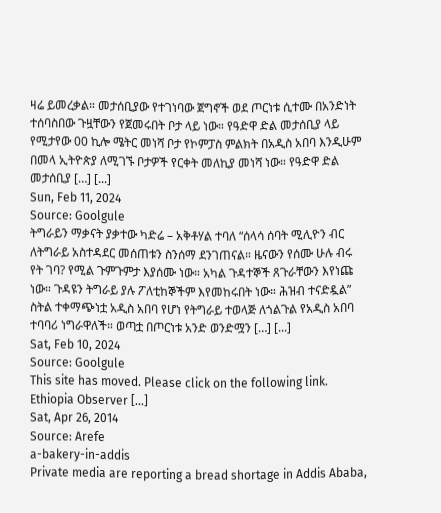ዛሬ ይመረቃል። መታሰቢያው የተገነባው ጀግኖች ወደ ጦርነቱ ሲተሙ በአንድነት ተሰባስበው ጉዟቸውን የጀመሩበት ቦታ ላይ ነው። የዓድዋ ድል መታሰቢያ ላይ የሚታየው 00 ኪሎ ሜትር መነሻ ቦታ የኮምፓስ ምልክት በአዲስ አበባ እንዲሁም በመላ ኢትዮጵያ ለሚገኙ ቦታዎች የርቀት መለኪያ መነሻ ነው። የዓድዋ ድል መታሰቢያ […] [...]
Sun, Feb 11, 2024
Source: Goolgule
ትግራይን ማቃናት ያቃተው ካድሬ – አቅቶሃል ተባለ “ሰላሳ ሰባት ሚሊዮን ብር ለትግራይ አስተዳደር መሰጠቱን ስንሰማ ደንገጠናል። ዜናውን የሰሙ ሁሉ ብሩ የት ገባ? የሚል ጉምጉምታ እያሰሙ ነው። አካል ጉዳተኞች ጸጉራቸውን እየነጩ ነው። ጉዳዩን ትግራይ ያሉ ፖለቲከኞችም እየመከሩበት ነው። ሕዝብ ተናድዷል” ስትል ተቀማጭነቷ አዲስ አበባ የሆነ የትግራይ ተወላጅ ለጎልጉል የአዲስ አበባ ተባባሪ ነግራዋለች። ወጣቷ በጦርነቱ አንድ ወንድሟን […] [...]
Sat, Feb 10, 2024
Source: Goolgule
This site has moved. Please click on the following link. Ethiopia Observer [...]
Sat, Apr 26, 2014
Source: Arefe
a-bakery-in-addis
Private media are reporting a bread shortage in Addis Ababa,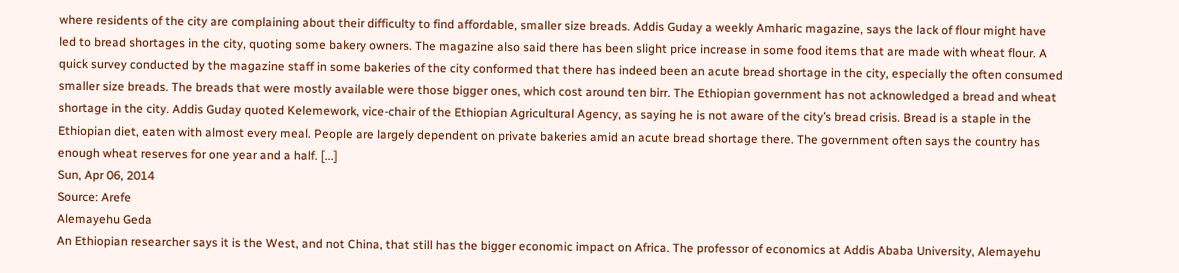where residents of the city are complaining about their difficulty to find affordable, smaller size breads. Addis Guday a weekly Amharic magazine, says the lack of flour might have led to bread shortages in the city, quoting some bakery owners. The magazine also said there has been slight price increase in some food items that are made with wheat flour. A quick survey conducted by the magazine staff in some bakeries of the city conformed that there has indeed been an acute bread shortage in the city, especially the often consumed smaller size breads. The breads that were mostly available were those bigger ones, which cost around ten birr. The Ethiopian government has not acknowledged a bread and wheat shortage in the city. Addis Guday quoted Kelemework, vice-chair of the Ethiopian Agricultural Agency, as saying he is not aware of the city’s bread crisis. Bread is a staple in the Ethiopian diet, eaten with almost every meal. People are largely dependent on private bakeries amid an acute bread shortage there. The government often says the country has enough wheat reserves for one year and a half. [...]
Sun, Apr 06, 2014
Source: Arefe
Alemayehu Geda
An Ethiopian researcher says it is the West, and not China, that still has the bigger economic impact on Africa. The professor of economics at Addis Ababa University, Alemayehu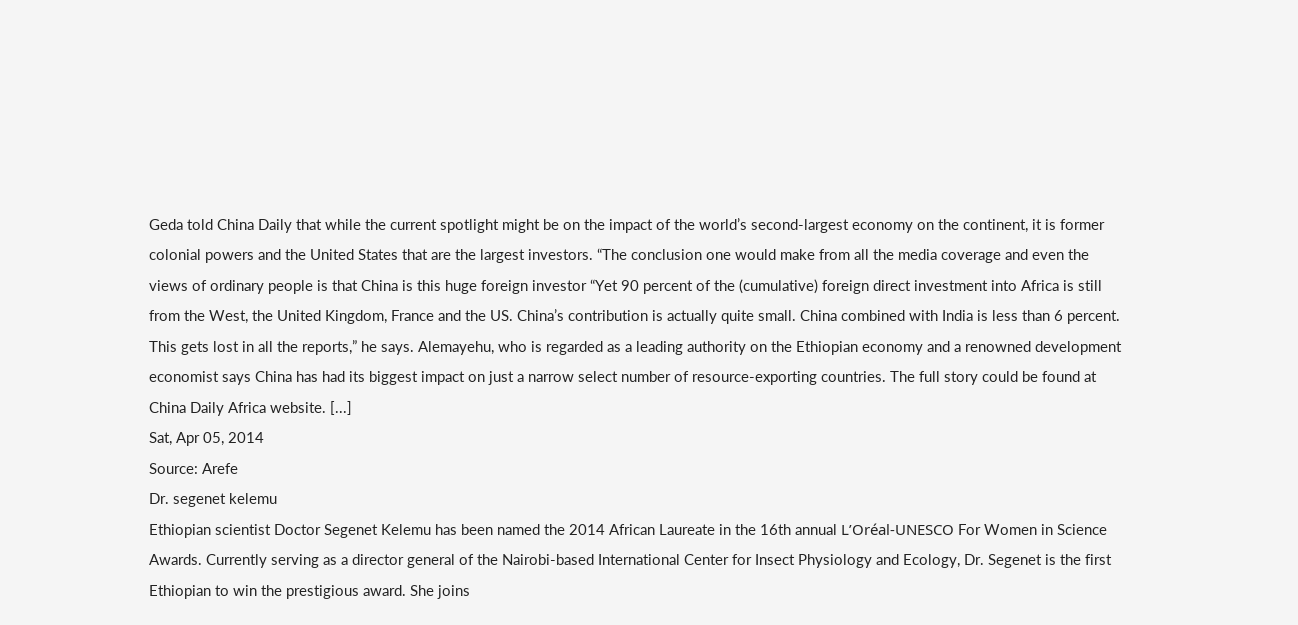Geda told China Daily that while the current spotlight might be on the impact of the world’s second-largest economy on the continent, it is former colonial powers and the United States that are the largest investors. “The conclusion one would make from all the media coverage and even the views of ordinary people is that China is this huge foreign investor “Yet 90 percent of the (cumulative) foreign direct investment into Africa is still from the West, the United Kingdom, France and the US. China’s contribution is actually quite small. China combined with India is less than 6 percent. This gets lost in all the reports,” he says. Alemayehu, who is regarded as a leading authority on the Ethiopian economy and a renowned development economist says China has had its biggest impact on just a narrow select number of resource-exporting countries. The full story could be found at China Daily Africa website. [...]
Sat, Apr 05, 2014
Source: Arefe
Dr. segenet kelemu
Ethiopian scientist Doctor Segenet Kelemu has been named the 2014 African Laureate in the 16th annual L’Oréal-UNESCO For Women in Science Awards. Currently serving as a director general of the Nairobi-based International Center for Insect Physiology and Ecology, Dr. Segenet is the first Ethiopian to win the prestigious award. She joins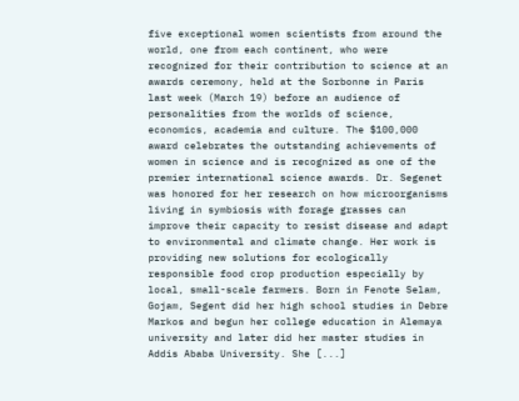five exceptional women scientists from around the world, one from each continent, who were recognized for their contribution to science at an awards ceremony, held at the Sorbonne in Paris last week (March 19) before an audience of personalities from the worlds of science, economics, academia and culture. The $100,000 award celebrates the outstanding achievements of women in science and is recognized as one of the premier international science awards. Dr. Segenet was honored for her research on how microorganisms living in symbiosis with forage grasses can improve their capacity to resist disease and adapt to environmental and climate change. Her work is providing new solutions for ecologically responsible food crop production especially by local, small-scale farmers. Born in Fenote Selam, Gojam, Segent did her high school studies in Debre Markos and begun her college education in Alemaya university and later did her master studies in Addis Ababa University. She [...]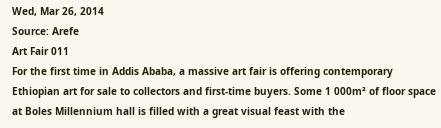Wed, Mar 26, 2014
Source: Arefe
Art Fair 011
For the first time in Addis Ababa, a massive art fair is offering contemporary Ethiopian art for sale to collectors and first-time buyers. Some 1 000m² of floor space at Boles Millennium hall is filled with a great visual feast with the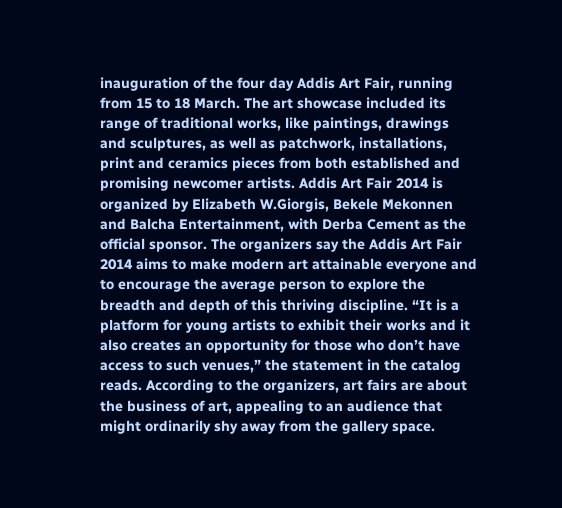inauguration of the four day Addis Art Fair, running from 15 to 18 March. The art showcase included its range of traditional works, like paintings, drawings and sculptures, as well as patchwork, installations, print and ceramics pieces from both established and promising newcomer artists. Addis Art Fair 2014 is organized by Elizabeth W.Giorgis, Bekele Mekonnen and Balcha Entertainment, with Derba Cement as the official sponsor. The organizers say the Addis Art Fair 2014 aims to make modern art attainable everyone and to encourage the average person to explore the breadth and depth of this thriving discipline. “It is a platform for young artists to exhibit their works and it also creates an opportunity for those who don’t have access to such venues,” the statement in the catalog reads. According to the organizers, art fairs are about the business of art, appealing to an audience that might ordinarily shy away from the gallery space.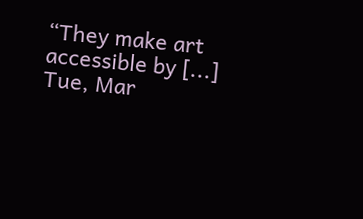“They make art accessible by [...]
Tue, Mar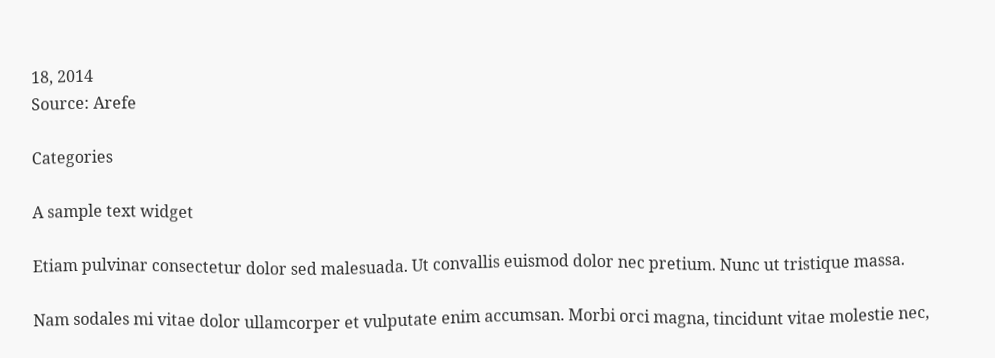18, 2014
Source: Arefe

Categories

A sample text widget

Etiam pulvinar consectetur dolor sed malesuada. Ut convallis euismod dolor nec pretium. Nunc ut tristique massa.

Nam sodales mi vitae dolor ullamcorper et vulputate enim accumsan. Morbi orci magna, tincidunt vitae molestie nec,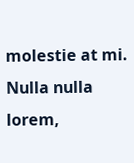molestie at mi. Nulla nulla lorem,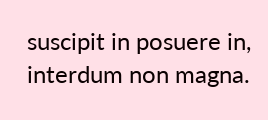suscipit in posuere in, interdum non magna.